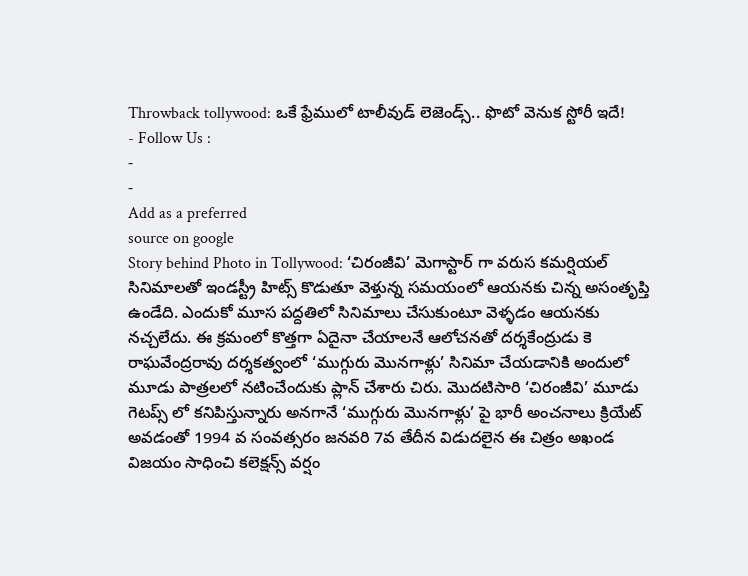Throwback tollywood: ఒకే ఫ్రేములో టాలీవుడ్ లెజెండ్స్.. ఫొటో వెనుక స్టోరీ ఇదే!
- Follow Us :
-
-
Add as a preferred
source on google
Story behind Photo in Tollywood: ‘చిరంజీవి’ మెగాస్టార్ గా వరుస కమర్షియల్ సినిమాలతో ఇండస్ట్రీ హిట్స్ కొడుతూ వెళ్తున్న సమయంలో ఆయనకు చిన్న అసంతృప్తి ఉండేది. ఎందుకో మూస పద్దతిలో సినిమాలు చేసుకుంటూ వెళ్ళడం ఆయనకు నచ్చలేదు. ఈ క్రమంలో కొత్తగా ఏదైనా చేయాలనే ఆలోచనతో దర్శకేంద్రుడు కె రాఘవేంద్రరావు దర్శకత్వంలో ‘ముగ్గురు మొనగాళ్లు’ సినిమా చేయడానికి అందులో మూడు పాత్రలలో నటించేందుకు ప్లాన్ చేశారు చిరు. మొదటిసారి ‘చిరంజీవి’ మూడు గెటప్స్ లో కనిపిస్తున్నారు అనగానే ‘ముగ్గురు మొనగాళ్లు’ పై భారీ అంచనాలు క్రియేట్ అవడంతో 1994 వ సంవత్సరం జనవరి 7వ తేదీన విడుదలైన ఈ చిత్రం అఖండ విజయం సాధించి కలెక్షన్స్ వర్షం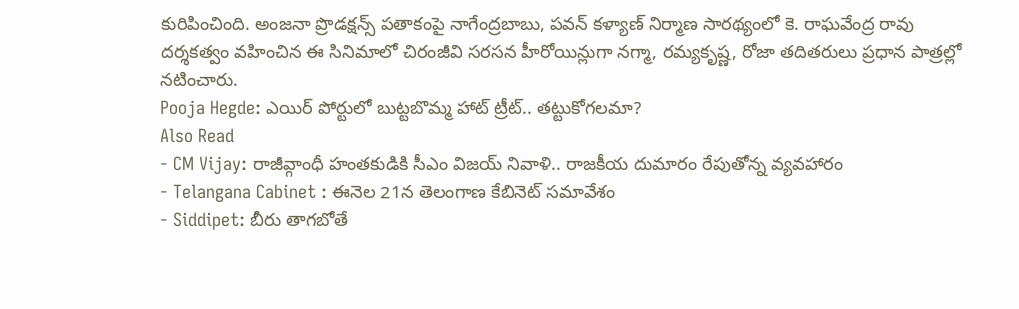కురిపించింది. అంజనా ప్రొడక్షన్స్ పతాకంపై నాగేంద్రబాబు, పవన్ కళ్యాణ్ నిర్మాణ సారథ్యంలో కె. రాఘవేంద్ర రావు దర్శకత్వం వహించిన ఈ సినిమాలో చిరంజీవి సరసన హీరోయిన్లుగా నగ్మా, రమ్యకృష్ణ, రోజా తదితరులు ప్రధాన పాత్రల్లో నటించారు.
Pooja Hegde: ఎయిర్ పోర్టులో బుట్టబొమ్మ హాట్ ట్రీట్.. తట్టుకోగలమా?
Also Read
- CM Vijay: రాజీవ్గాంధీ హంతకుడికి సీఎం విజయ్ నివాళి.. రాజకీయ దుమారం రేపుతోన్న వ్యవహారం
- Telangana Cabinet : ఈనెల 21న తెలంగాణ కేబినెట్ సమావేశం
- Siddipet: బీరు తాగబోతే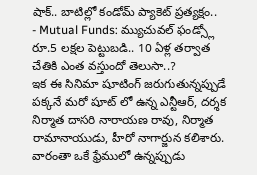షాక్.. బాటిల్లో కండోమ్ ప్యాకెట్ ప్రత్యక్షం..
- Mutual Funds: మ్యుచువల్ ఫండ్స్లో రూ.5 లక్షల పెట్టుబడి.. 10 ఏళ్ల తర్వాత చేతికి ఎంత వస్తుందో తెలుసా..?
ఇక ఈ సినిమా షూటింగ్ జరుగుతున్నప్పుడే పక్కనే మరో షూట్ లో ఉన్న ఎన్టీఆర్, దర్శక నిర్మాత దాసరి నారాయణ రావు, నిర్మాత రామానాయుడు, హీరో నాగార్జున కలిశారు. వారంతా ఒకే ఫ్రేములో ఉన్నప్పుడు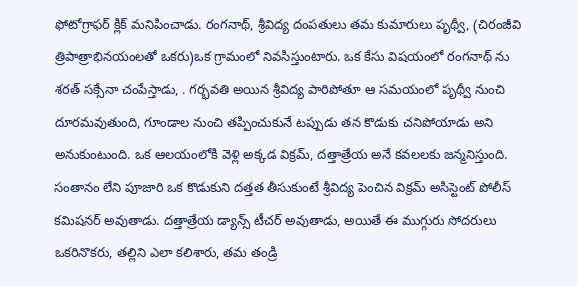ఫోటోగ్రాఫర్ క్లిక్ మనిపించాడు. రంగనాథ్, శ్రీవిద్య దంపతులు తమ కుమారులు పృథ్వీ, (చిరంజీవి త్రిపాత్రాభినయంలతో ఒకరు)ఒక గ్రామంలో నివసిస్తుంటారు. ఒక కేసు విషయంలో రంగనాథ్ ను శరత్ సక్సేనా చంపేస్తాడు, . గర్భవతి అయిన శ్రీవిద్య పారిపోతూ ఆ సమయంలో పృథ్వీ నుంచి దూరమవుతుంది, గూండాల నుంచి తప్పించుకునే టప్పుడు తన కొడుకు చనిపోయాడు అని అనుకుంటుంది. ఒక ఆలయంలోకి వెళ్లి అక్కడ విక్రమ్, దత్తాత్రేయ అనే కవలలకు జన్మనిస్తుంది. సంతానం లేని పూజారి ఒక కొడుకుని దత్తత తీసుకుంటే శ్రీవిద్య పెంచిన విక్రమ్ అసిస్టెంట్ పోలీస్ కమిషనర్ అవుతాడు. దత్తాత్రేయ డ్యాన్స్ టీచర్ అవుతాడు, అయితే ఈ ముగ్గురు సోదరులు ఒకరినొకరు, తల్లిని ఎలా కలిశారు, తమ తండ్రి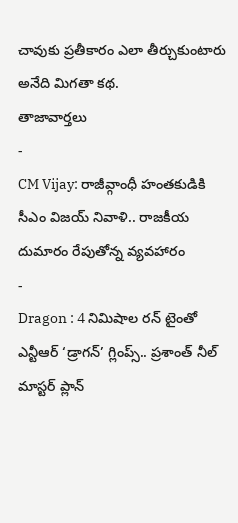చావుకు ప్రతీకారం ఎలా తీర్చుకుంటారు అనేది మిగతా కథ.
తాజావార్తలు
-
CM Vijay: రాజీవ్గాంధీ హంతకుడికి సీఎం విజయ్ నివాళి.. రాజకీయ దుమారం రేపుతోన్న వ్యవహారం
-
Dragon : 4 నిమిషాల రన్ టైంతో ఎన్టీఆర్ ‘డ్రాగన్’ గ్లింప్స్.. ప్రశాంత్ నీల్ మాస్టర్ ప్లాన్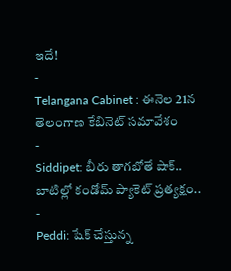ఇదే!
-
Telangana Cabinet : ఈనెల 21న తెలంగాణ కేబినెట్ సమావేశం
-
Siddipet: బీరు తాగబోతే షాక్.. బాటిల్లో కండోమ్ ప్యాకెట్ ప్రత్యక్షం..
-
Peddi: షేక్ చేస్తున్న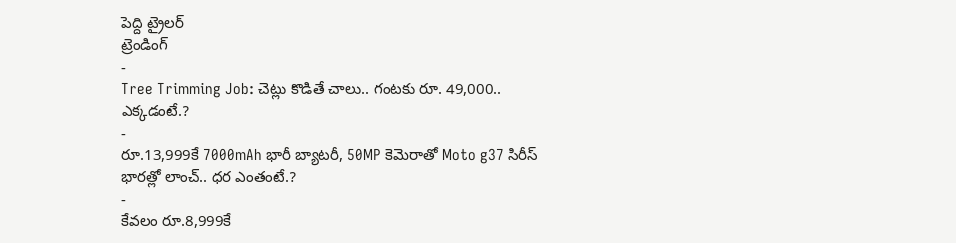పెద్ది ట్రైలర్
ట్రెండింగ్
-
Tree Trimming Job: చెట్లు కొడితే చాలు.. గంటకు రూ. 49,000.. ఎక్కడంటే.?
-
రూ.13,999కే 7000mAh భారీ బ్యాటరీ, 50MP కెమెరాతో Moto g37 సిరీస్ భారత్లో లాంచ్.. ధర ఎంతంటే.?
-
కేవలం రూ.8,999కే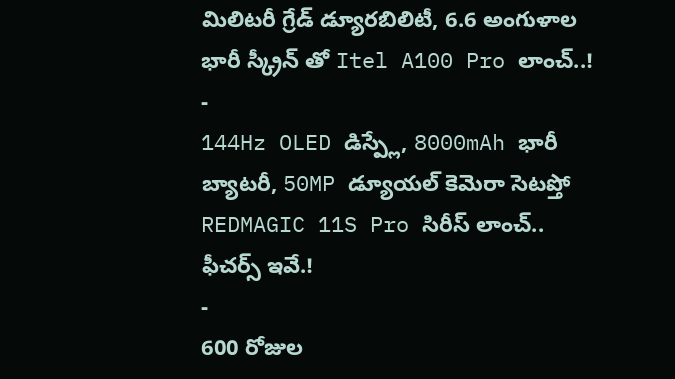మిలిటరీ గ్రేడ్ డ్యూరబిలిటీ, 6.6 అంగుళాల భారీ స్క్రీన్ తో Itel A100 Pro లాంచ్..!
-
144Hz OLED డిస్ప్లే, 8000mAh భారీ బ్యాటరీ, 50MP డ్యూయల్ కెమెరా సెటప్తో REDMAGIC 11S Pro సిరీస్ లాంచ్.. ఫీచర్స్ ఇవే.!
-
600 రోజుల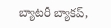బ్యాటరీ బ్యాకప్,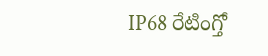IP68 రేటింగ్తో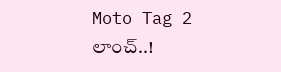Moto Tag 2 లాంచ్..!